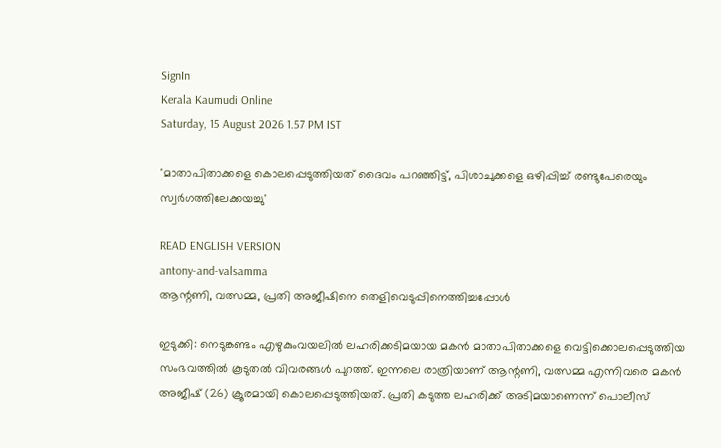SignIn
Kerala Kaumudi Online
Saturday, 15 August 2026 1.57 PM IST

'മാതാപിതാക്കളെ കൊലപ്പെടുത്തിയത് ദൈവം പറഞ്ഞിട്ട്, പിശാചുക്കളെ ഒഴിപ്പിച്ച് രണ്ടുപേരെയും സ്വർഗത്തിലേക്കയച്ചു'

READ ENGLISH VERSION
antony-and-valsamma
ആന്റണി, വത്സമ്മ, പ്രതി അജീഷിനെ തെളിവെടുപ്പിനെത്തിച്ചപ്പോൾ

ഇടുക്കി: നെടുങ്കണ്ടം എഴുകുംവയലിൽ ലഹരിക്കടിമയായ മകൻ മാതാപിതാക്കളെ വെട്ടിക്കൊലപ്പെടുത്തിയ സംഭവത്തിൽ കൂടുതൽ വിവരങ്ങൾ പുറത്ത്. ഇന്നലെ രാത്രിയാണ് ആന്റണി, വത്സമ്മ എന്നിവരെ മകൻ അജീഷ് (26) ക്രൂരമായി കൊലപ്പെടുത്തിയത്. പ്രതി കടുത്ത ലഹരിക്ക് അടിമയാണെന്ന് പൊലീസ്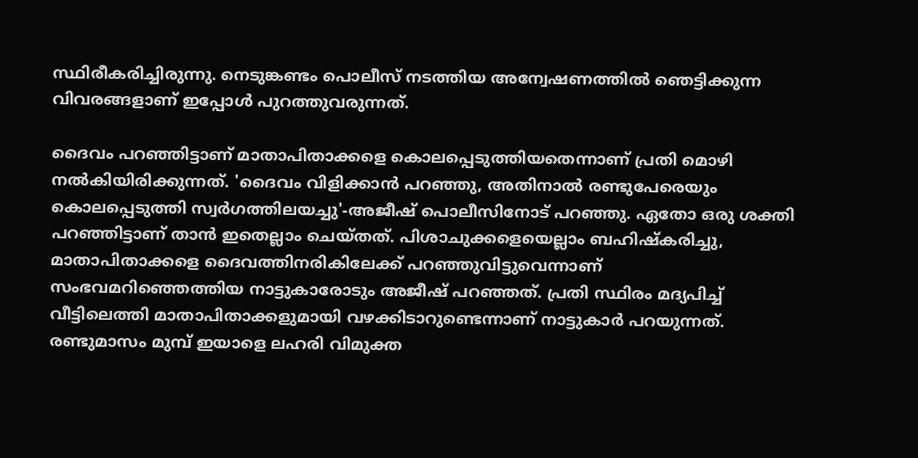സ്ഥിരീകരിച്ചിരുന്നു. നെടുങ്കണ്ടം പൊലീസ് നടത്തിയ അന്വേഷണത്തിൽ ഞെട്ടിക്കുന്ന വിവരങ്ങളാണ് ഇപ്പോൾ പുറത്തുവരുന്നത്.

ദൈവം പറഞ്ഞിട്ടാണ് മാതാപിതാക്കളെ കൊലപ്പെടുത്തിയതെന്നാണ് പ്രതി മൊഴി നൽകിയിരിക്കുന്നത്. 'ദൈവം വിളിക്കാൻ പറഞ്ഞു, അതിനാൽ രണ്ടുപേരെയും കൊലപ്പെടുത്തി സ്വർഗത്തിലയച്ചു'-അജീഷ് പൊലീസിനോട് പറഞ്ഞു. ഏതോ ഒരു ശക്തി പറഞ്ഞിട്ടാണ് താൻ ഇതെല്ലാം ചെയ്തത്. പിശാചുക്കളെയെല്ലാം ബഹിഷ്കരിച്ചു, മാതാപിതാക്കളെ ദൈവത്തിനരികിലേക്ക് പറഞ്ഞുവിട്ടുവെന്നാണ് സംഭവമറിഞ്ഞെത്തിയ നാട്ടുകാരോടും അജീഷ് പറഞ്ഞത്. പ്രതി സ്ഥിരം മദ്യപിച്ച് വീട്ടിലെത്തി മാതാപിതാക്കളുമായി വഴക്കിടാറുണ്ടെന്നാണ് നാട്ടുകാർ പറയുന്നത്. രണ്ടുമാസം മുമ്പ് ഇയാളെ ലഹരി വിമുക്ത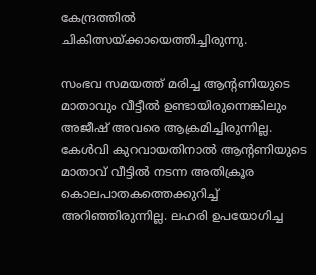കേന്ദ്രത്തിൽ ചികിത്സയ്ക്കായെത്തിച്ചിരുന്നു.

സംഭവ സമയത്ത് മരിച്ച ആന്റണിയുടെ മാതാവും വീട്ടീൽ ഉണ്ടായിരുന്നെങ്കിലും അജീഷ് അവരെ ആക്രമിച്ചിരുന്നില്ല. കേൾവി കുറവായതിനാൽ ആന്റണിയുടെ മാതാവ് വീട്ടിൽ നടന്ന അതിക്രൂര കൊലപാതകത്തെക്കുറിച്ച് അറിഞ്ഞിരുന്നില്ല. ലഹരി ഉപയോഗിച്ച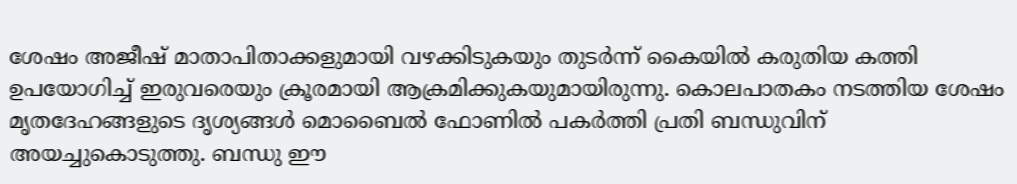ശേഷം അജീഷ് മാതാപിതാക്കളുമായി വഴക്കിടുകയും തുടർന്ന് കൈയിൽ കരുതിയ കത്തി ഉപയോഗിച്ച് ഇരുവരെയും ക്രൂരമായി ആക്രമിക്കുകയുമായിരുന്നു. കൊലപാതകം നടത്തിയ ശേഷം മൃതദേഹങ്ങളുടെ ദൃശ്യങ്ങൾ മൊബൈൽ ഫോണിൽ പകർത്തി പ്രതി ബന്ധുവിന് അയച്ചുകൊടുത്തു. ബന്ധു ഈ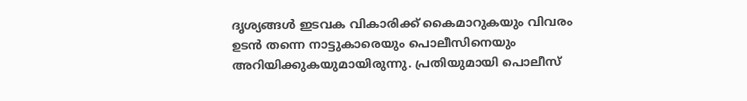ദൃശ്യങ്ങൾ ഇടവക വികാരിക്ക് കൈമാറുകയും വിവരം ഉടൻ തന്നെ നാട്ടുകാരെയും പൊലീസിനെയും അറിയിക്കുകയുമായിരുന്നു. പ്രതിയുമായി പൊലീസ്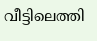വീട്ടിലെത്തി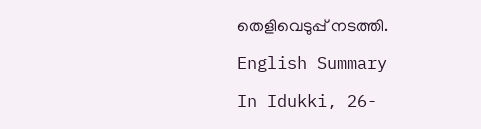തെളിവെടുപ്പ് നടത്തി.

English Summary

In Idukki, 26-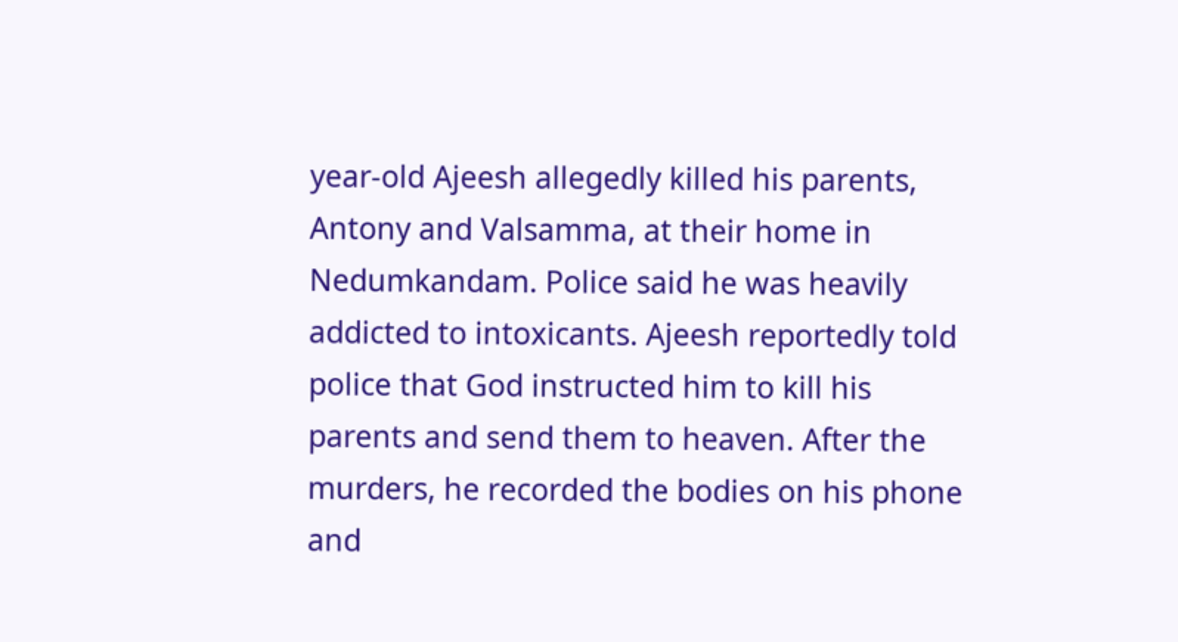year-old Ajeesh allegedly killed his parents, Antony and Valsamma, at their home in Nedumkandam. Police said he was heavily addicted to intoxicants. Ajeesh reportedly told police that God instructed him to kill his parents and send them to heaven. After the murders, he recorded the bodies on his phone and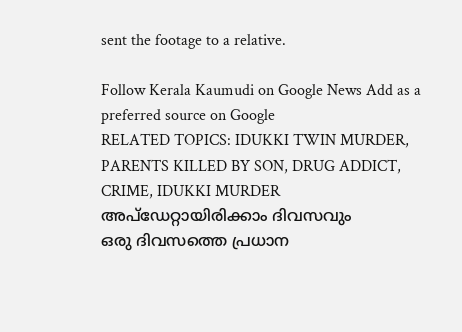sent the footage to a relative.

Follow Kerala Kaumudi on Google News Add as a preferred source on Google
RELATED TOPICS: IDUKKI TWIN MURDER, PARENTS KILLED BY SON, DRUG ADDICT, CRIME, IDUKKI MURDER
അപ്ഡേറ്റായിരിക്കാം ദിവസവും
ഒരു ദിവസത്തെ പ്രധാന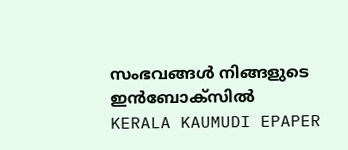സംഭവങ്ങൾ നിങ്ങളുടെ ഇൻബോക്സിൽ
KERALA KAUMUDI EPAPER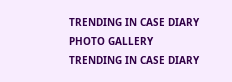TRENDING IN CASE DIARY
PHOTO GALLERY
TRENDING IN CASE DIARY